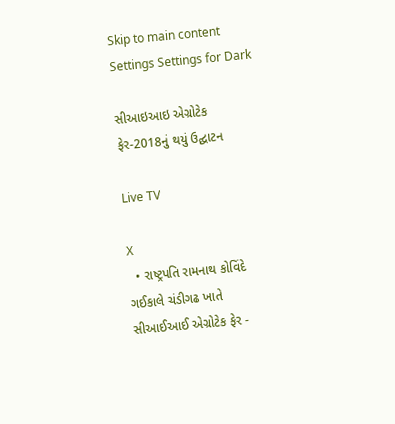Skip to main content
Settings Settings for Dark

સીઆઇઆઇ એગ્રોટેક ફેર-2018નું થયું ઉદ્ઘાટન

Live TV

X
  • રાષ્ટ્રપતિ રામનાથ કોવિંદે ગઈકાલે ચંડીગઢ ખાતે સીઆઈઆઈ એગ્રોટેક ફેર -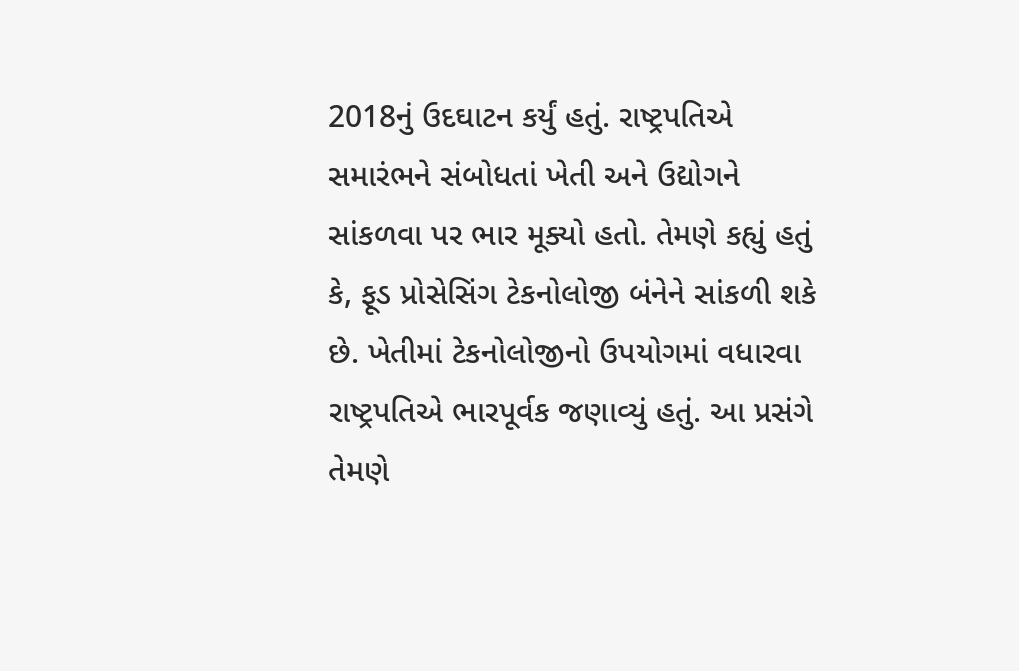2018નું ઉદઘાટન કર્યું હતું. રાષ્ટ્રપતિએ સમારંભને સંબોધતાં ખેતી અને ઉદ્યોગને સાંકળવા પર ભાર મૂક્યો હતો. તેમણે કહ્યું હતું કે, ફૂડ પ્રોસેસિંગ ટેકનોલોજી બંનેને સાંકળી શકે છે. ખેતીમાં ટેકનોલોજીનો ઉપયોગમાં વધારવા રાષ્ટ્રપતિએ ભારપૂર્વક જણાવ્યું હતું. આ પ્રસંગે તેમણે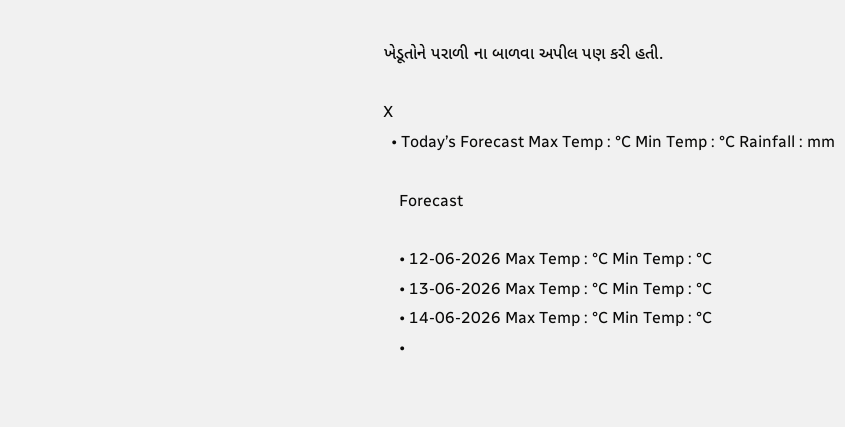ખેડૂતોને પરાળી ના બાળવા અપીલ પણ કરી હતી.

X
  • Today’s Forecast Max Temp : °C Min Temp : °C Rainfall : mm

    Forecast

    • 12-06-2026 Max Temp : °C Min Temp : °C
    • 13-06-2026 Max Temp : °C Min Temp : °C
    • 14-06-2026 Max Temp : °C Min Temp : °C
    •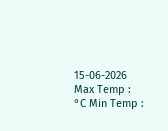15-06-2026 Max Temp : °C Min Temp :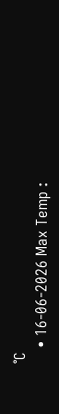°C
    • 16-06-2026 Max Temp :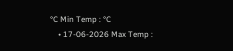°C Min Temp : °C
    • 17-06-2026 Max Temp :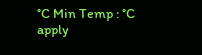°C Min Temp : °C
apply